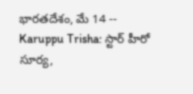భారతదేశం, మే 14 -- Karuppu Trisha: స్టార్ హీరో సూర్య,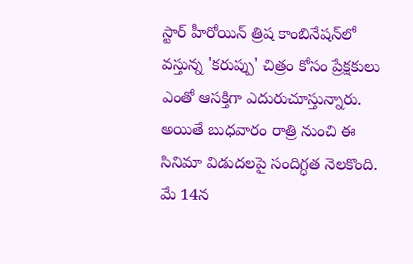స్టార్ హీరోయిన్ త్రిష కాంబినేషన్‌లో వస్తున్న 'కరుప్పు' చిత్రం కోసం ప్రేక్షకులు ఎంతో ఆసక్తిగా ఎదురుచూస్తున్నారు. అయితే బుధవారం రాత్రి నుంచి ఈ సినిమా విడుదలపై సందిగ్ధత నెలకొంది. మే 14న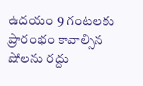ఉదయం 9 గంటలకు ప్రారంభం కావాల్సిన షోలను రద్దు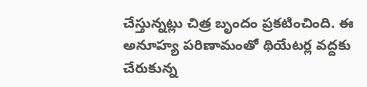చేస్తున్నట్లు చిత్ర బృందం ప్రకటించింది. ఈ అనూహ్య పరిణామంతో థియేటర్ల వద్దకు చేరుకున్న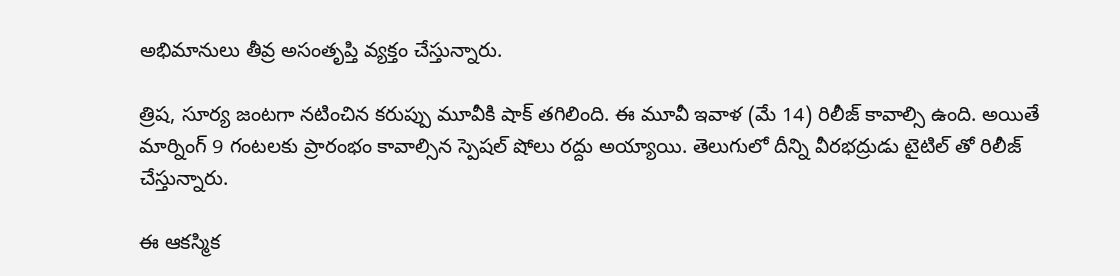అభిమానులు తీవ్ర అసంతృప్తి వ్యక్తం చేస్తున్నారు.

త్రిష, సూర్య జంటగా నటించిన కరుప్పు మూవీకి షాక్ తగిలింది. ఈ మూవీ ఇవాళ (మే 14) రిలీజ్ కావాల్సి ఉంది. అయితే మార్నింగ్ 9 గంటలకు ప్రారంభం కావాల్సిన స్పెషల్ షోలు రద్దు అయ్యాయి. తెలుగులో దీన్ని వీరభద్రుడు టైటిల్ తో రిలీజ్ చేస్తున్నారు.

ఈ ఆకస్మిక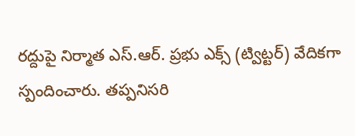రద్దుపై నిర్మాత ఎస్.ఆర్. ప్రభు ఎక్స్‌ (ట్విట్టర్) వేదికగా స్పందించారు. తప్పనిసరి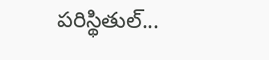పరిస్థితుల్...